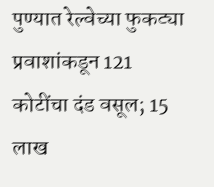पुण्यात रेल्वेच्या फुकट्या प्रवाशांकडून 121 कोटींचा दंड वसूल; 15 लाख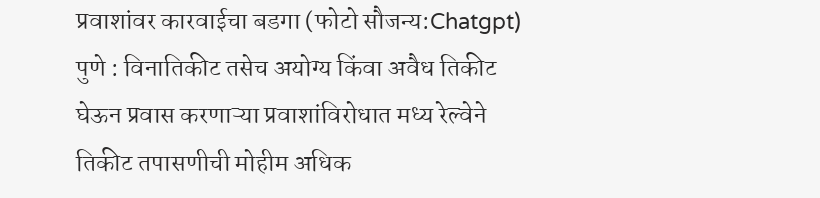प्रवाशांवर कारवाईचा बडगा (फोटो सौजन्य:Chatgpt)
पुणे : विनातिकीट तसेच अयोग्य किंवा अवैध तिकीट घेऊन प्रवास करणाऱ्या प्रवाशांविरोधात मध्य रेल्वेने तिकीट तपासणीची मोहीम अधिक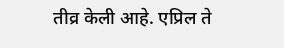तीव्र केली आहे. एप्रिल ते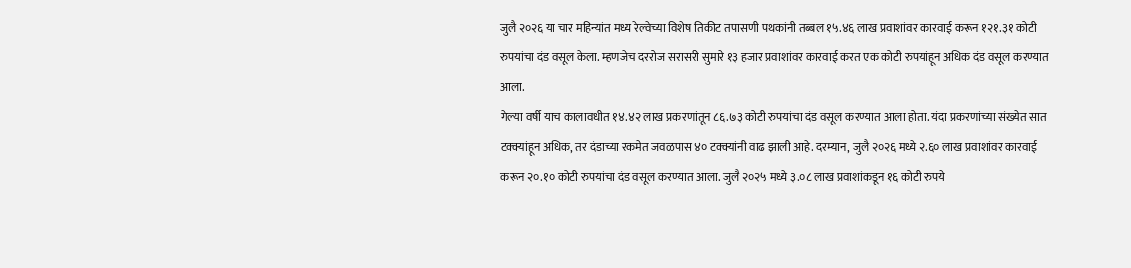जुलै २०२६ या चार महिन्यांत मध्य रेल्वेच्या विशेष तिकीट तपासणी पथकांनी तब्बल १५.४६ लाख प्रवाशांवर कारवाई करून १२१.३१ कोटी रुपयांचा दंड वसूल केला. म्हणजेच दररोज सरासरी सुमारे १३ हजार प्रवाशांवर कारवाई करत एक कोटी रुपयांहून अधिक दंड वसूल करण्यात आला.
गेल्या वर्षी याच कालावधीत १४.४२ लाख प्रकरणांतून ८६.७३ कोटी रुपयांचा दंड वसूल करण्यात आला होता. यंदा प्रकरणांच्या संख्येत सात टक्क्यांहून अधिक, तर दंडाच्या रकमेत जवळपास ४० टक्क्यांनी वाढ झाली आहे. दरम्यान, जुलै २०२६ मध्ये २.६० लाख प्रवाशांवर कारवाई करून २०.१० कोटी रुपयांचा दंड वसूल करण्यात आला. जुलै २०२५ मध्ये ३.०८ लाख प्रवाशांकडून १६ कोटी रुपये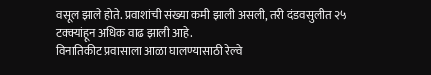वसूल झाले होते. प्रवाशांची संख्या कमी झाली असली, तरी दंडवसुलीत २५ टक्क्यांहून अधिक वाढ झाली आहे.
विनातिकीट प्रवासाला आळा घालण्यासाठी रेल्वे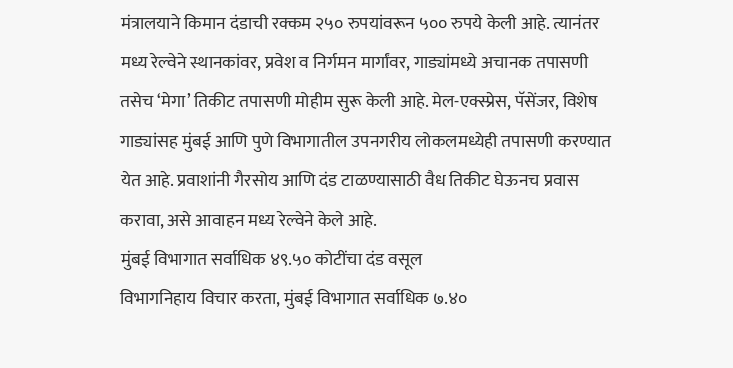मंत्रालयाने किमान दंडाची रक्कम २५० रुपयांवरून ५०० रुपये केली आहे. त्यानंतर मध्य रेल्वेने स्थानकांवर, प्रवेश व निर्गमन मार्गांवर, गाड्यांमध्ये अचानक तपासणी तसेच ‘मेगा’ तिकीट तपासणी मोहीम सुरू केली आहे. मेल-एक्स्प्रेस, पॅसेंजर, विशेष गाड्यांसह मुंबई आणि पुणे विभागातील उपनगरीय लोकलमध्येही तपासणी करण्यात येत आहे. प्रवाशांनी गैरसोय आणि दंड टाळण्यासाठी वैध तिकीट घेऊनच प्रवास करावा, असे आवाहन मध्य रेल्वेने केले आहे.
मुंबई विभागात सर्वाधिक ४९.५० कोटींचा दंड वसूल
विभागनिहाय विचार करता, मुंबई विभागात सर्वाधिक ७.४०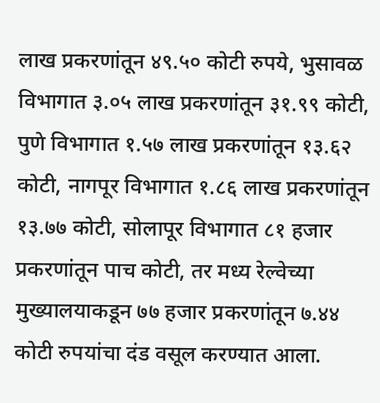लाख प्रकरणांतून ४९.५० कोटी रुपये, भुसावळ विभागात ३.०५ लाख प्रकरणांतून ३१.९९ कोटी, पुणे विभागात १.५७ लाख प्रकरणांतून १३.६२ कोटी, नागपूर विभागात १.८६ लाख प्रकरणांतून १३.७७ कोटी, सोलापूर विभागात ८१ हजार प्रकरणांतून पाच कोटी, तर मध्य रेल्वेच्या मुख्यालयाकडून ७७ हजार प्रकरणांतून ७.४४ कोटी रुपयांचा दंड वसूल करण्यात आला.